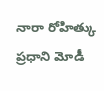నారా రోహిత్కు ప్రధాని మోడీ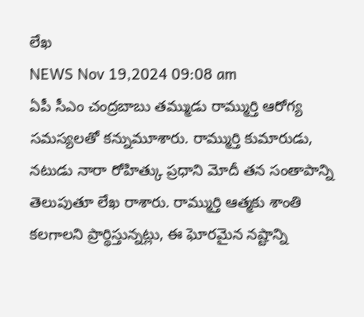లేఖ
NEWS Nov 19,2024 09:08 am
ఏపీ సీఎం చంద్రబాబు తమ్ముడు రామ్ముర్తి ఆరోగ్య సమస్యలతో కన్నుమూశారు. రామ్ముర్తి కుమారుడు, నటుడు నారా రోహిత్కు ప్రధాని మోదీ తన సంతాపాన్ని తెలుపుతూ లేఖ రాశారు. రామ్ముర్తి ఆత్మకు శాంతి కలగాలని ప్రార్థిస్తున్నట్లు, ఈ ఘోరమైన నష్టాన్ని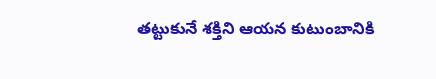తట్టుకునే శక్తిని ఆయన కుటుంబానికి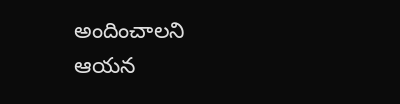అందించాలని ఆయన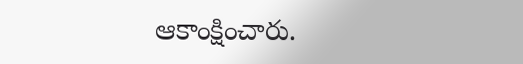ఆకాంక్షించారు.